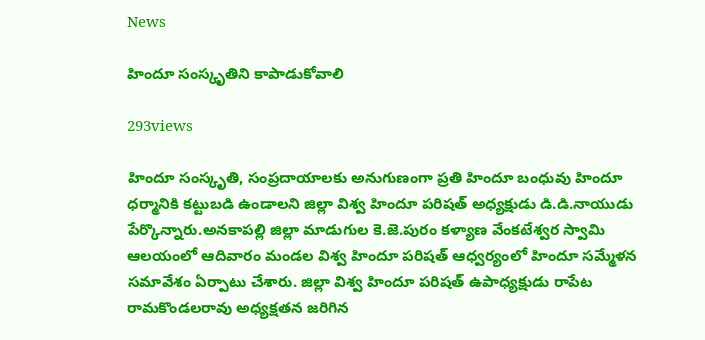News

హిందూ సంస్కృతిని కాపాడుకోవాలి

293views

హిందూ సంస్కృతి, సంప్రదాయాలకు అనుగుణంగా ప్రతి హిందూ బంధువు హిందూ ధర్మానికి కట్టుబడి ఉండాలని జిల్లా విశ్వ హిందూ పరిషత్‌ అధ్యక్షుడు డి.డి.నాయుడు పేర్కొన్నారు.అనకాపల్లి జిల్లా మాడుగుల కె.జె.పురం కళ్యాణ వేంకటేశ్వర స్వామి ఆలయంలో ఆదివారం మండల విశ్వ హిందూ పరిషత్‌ ఆధ్వర్యంలో హిందూ సమ్మేళన సమావేశం ఏర్పాటు చేశారు. జిల్లా విశ్వ హిందూ పరిషత్‌ ఉపాధ్యక్షుడు రాపేట రామకొండలరావు అధ్యక్షతన జరిగిన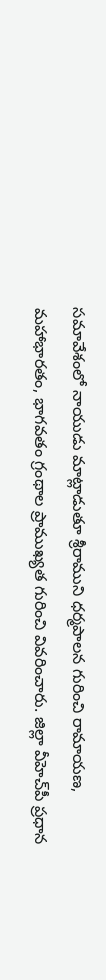సమావేశంలో నాయుడు మాట్లాడుతూ శ్రీరాముని ధర్మపాలన గురించి రామాయణ, మహాభారతం, భాగవతం గ్రంథాల ప్రాముఖ్యత గురించి వివరించారు. జిల్లా వీహెచ్‌పీ ప్రధాన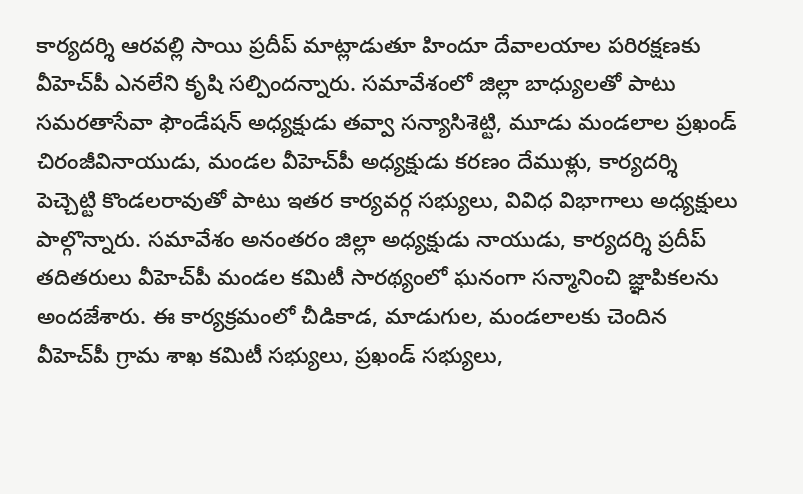కార్యదర్శి ఆరవల్లి సాయి ప్రదీప్‌ మాట్లాడుతూ హిందూ దేవాలయాల పరిరక్షణకు వీహెచ్‌పీ ఎనలేని కృషి సల్పిందన్నారు. సమావేశంలో జిల్లా బాధ్యులతో పాటు సమరతాసేవా ఫౌండేషన్‌ అధ్యక్షుడు తవ్వా సన్యాసిశెట్టి, మూడు మండలాల ప్రఖండ్‌ చిరంజీవినాయుడు, మండల వీహెచ్‌పీ అధ్యక్షుడు కరణం దేముళ్లు, కార్యదర్శి పెచ్చెట్టి కొండలరావుతో పాటు ఇతర కార్యవర్గ సభ్యులు, వివిధ విభాగాలు అధ్యక్షులు పాల్గొన్నారు. సమావేశం అనంతరం జిల్లా అధ్యక్షుడు నాయుడు, కార్యదర్శి ప్రదీప్‌ తదితరులు వీహెచ్‌పీ మండల కమిటీ సారథ్యంలో ఘనంగా సన్మానించి జ్ఞాపికలను అందజేశారు. ఈ కార్యక్రమంలో చీడికాడ, మాడుగుల, మండలాలకు చెందిన వీహెచ్‌పీ గ్రామ శాఖ కమిటీ సభ్యులు, ప్రఖండ్‌ సభ్యులు,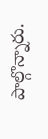పాల్గొన్నారు.